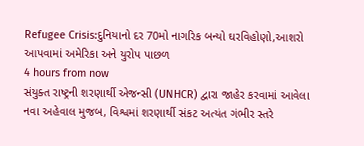Refugee Crisis:દુનિયાનો દર 70મો નાગરિક બન્યો ઘરવિહોણો,આશરો આપવામાં અમેરિકા અને યુરોપ પાછળ
4 hours from now
સંયુક્ત રાષ્ટ્રની શરણાર્થી એજન્સી (UNHCR) દ્વારા જાહેર કરવામાં આવેલા નવા અહેવાલ મુજબ, વિશ્વમાં શરણાર્થી સંકટ અત્યંત ગંભીર સ્તરે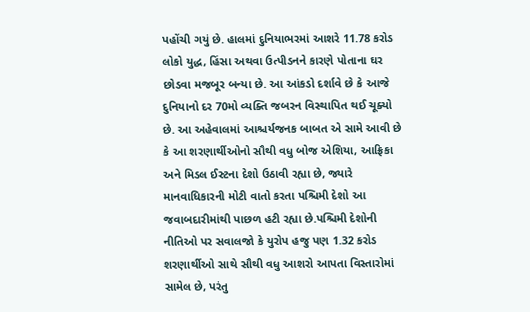પહોંચી ગયું છે. હાલમાં દુનિયાભરમાં આશરે 11.78 કરોડ લોકો યુદ્ધ, હિંસા અથવા ઉત્પીડનને કારણે પોતાના ઘર છોડવા મજબૂર બન્યા છે. આ આંકડો દર્શાવે છે કે આજે દુનિયાનો દર 70મો વ્યક્તિ જબરન વિસ્થાપિત થઈ ચૂક્યો છે. આ અહેવાલમાં આશ્ચર્યજનક બાબત એ સામે આવી છે કે આ શરણાર્થીઓનો સૌથી વધુ બોજ એશિયા, આફ્રિકા અને મિડલ ઈસ્ટના દેશો ઉઠાવી રહ્યા છે, જ્યારે માનવાધિકારની મોટી વાતો કરતા પશ્ચિમી દેશો આ જવાબદારીમાંથી પાછળ હટી રહ્યા છે.પશ્ચિમી દેશોની નીતિઓ પર સવાલજો કે યુરોપ હજુ પણ 1.32 કરોડ શરણાર્થીઓ સાથે સૌથી વધુ આશરો આપતા વિસ્તારોમાં સામેલ છે, પરંતુ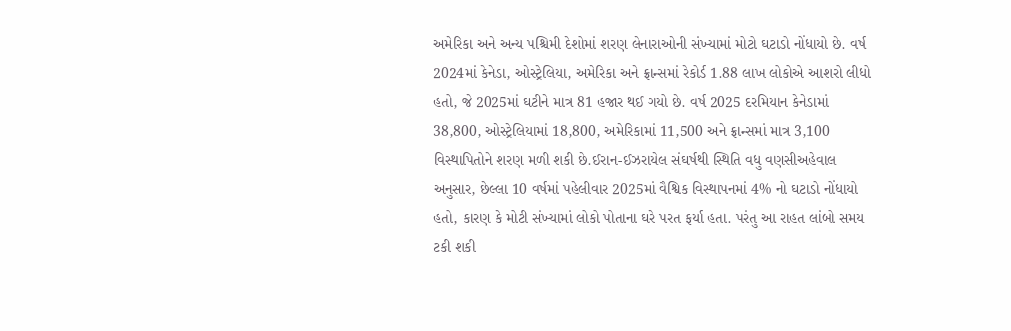અમેરિકા અને અન્ય પશ્ચિમી દેશોમાં શરણ લેનારાઓની સંખ્યામાં મોટો ઘટાડો નોંધાયો છે. વર્ષ 2024માં કેનેડા, ઓસ્ટ્રેલિયા, અમેરિકા અને ફ્રાન્સમાં રેકોર્ડ 1.88 લાખ લોકોએ આશરો લીધો હતો, જે 2025માં ઘટીને માત્ર 81 હજાર થઈ ગયો છે. વર્ષ 2025 દરમિયાન કેનેડામાં 38,800, ઓસ્ટ્રેલિયામાં 18,800, અમેરિકામાં 11,500 અને ફ્રાન્સમાં માત્ર 3,100 વિસ્થાપિતોને શરણ મળી શકી છે.ઈરાન-ઈઝરાયેલ સંઘર્ષથી સ્થિતિ વધુ વણસીઅહેવાલ અનુસાર, છેલ્લા 10 વર્ષમાં પહેલીવાર 2025માં વૈશ્વિક વિસ્થાપનમાં 4% નો ઘટાડો નોંધાયો હતો, કારણ કે મોટી સંખ્યામાં લોકો પોતાના ઘરે પરત ફર્યા હતા. પરંતુ આ રાહત લાંબો સમય ટકી શકી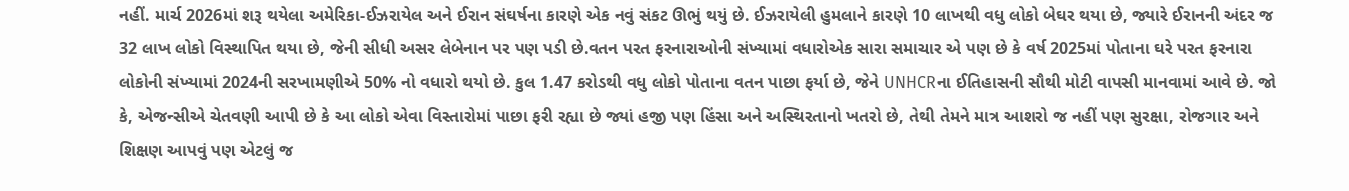નહીં. માર્ચ 2026માં શરૂ થયેલા અમેરિકા-ઈઝરાયેલ અને ઈરાન સંઘર્ષના કારણે એક નવું સંકટ ઊભું થયું છે. ઈઝરાયેલી હુમલાને કારણે 10 લાખથી વધુ લોકો બેઘર થયા છે, જ્યારે ઈરાનની અંદર જ 32 લાખ લોકો વિસ્થાપિત થયા છે, જેની સીધી અસર લેબેનાન પર પણ પડી છે.વતન પરત ફરનારાઓની સંખ્યામાં વધારોએક સારા સમાચાર એ પણ છે કે વર્ષ 2025માં પોતાના ઘરે પરત ફરનારા લોકોની સંખ્યામાં 2024ની સરખામણીએ 50% નો વધારો થયો છે. કુલ 1.47 કરોડથી વધુ લોકો પોતાના વતન પાછા ફર્યા છે, જેને UNHCRના ઈતિહાસની સૌથી મોટી વાપસી માનવામાં આવે છે. જો કે, એજન્સીએ ચેતવણી આપી છે કે આ લોકો એવા વિસ્તારોમાં પાછા ફરી રહ્યા છે જ્યાં હજી પણ હિંસા અને અસ્થિરતાનો ખતરો છે, તેથી તેમને માત્ર આશરો જ નહીં પણ સુરક્ષા, રોજગાર અને શિક્ષણ આપવું પણ એટલું જ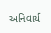અનિવાર્ય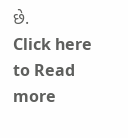છે.
Click here to Read more